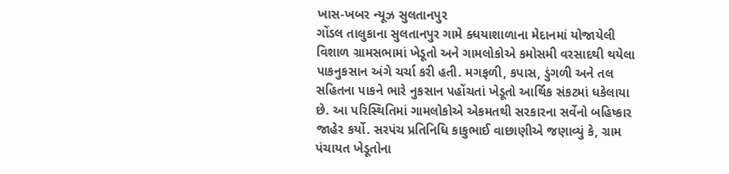ખાસ-ખબર ન્યૂઝ સુલતાનપુર
ગોંડલ તાલુકાના સુલતાનપુર ગામે ક્ધયાશાળાના મેદાનમાં યોજાયેલી વિશાળ ગ્રામસભામાં ખેડૂતો અને ગામલોકોએ કમોસમી વરસાદથી થયેલા પાકનુકસાન અંગે ચર્ચા કરી હતી. મગફળી, કપાસ, ડુંગળી અને તલ સહિતના પાકને ભારે નુકસાન પહોંચતાં ખેડૂતો આર્થિક સંકટમાં ધકેલાયા છે. આ પરિસ્થિતિમાં ગામલોકોએ એકમતથી સરકારના સર્વેનો બહિષ્કાર જાહેર કર્યો. સરપંચ પ્રતિનિધિ કાકુભાઈ વાછાણીએ જણાવ્યું કે, ગ્રામ પંચાયત ખેડૂતોના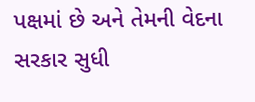પક્ષમાં છે અને તેમની વેદના સરકાર સુધી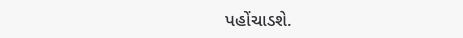પહોંચાડશે.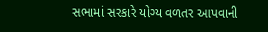સભામાં સરકારે યોગ્ય વળતર આપવાની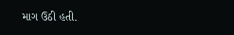માગ ઉઠી હતી.